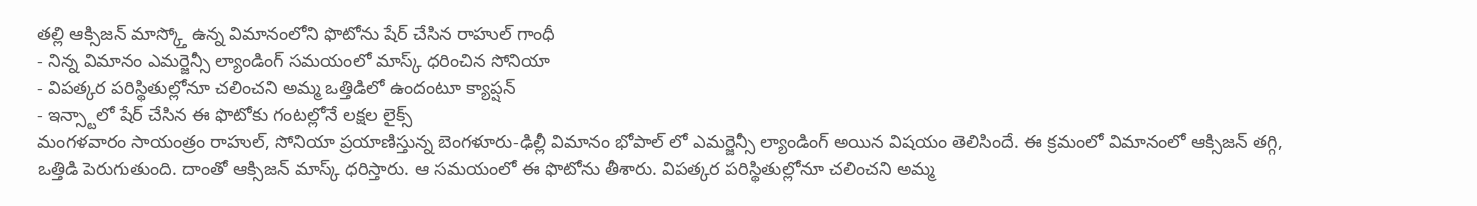తల్లి ఆక్సిజన్ మాస్క్తో ఉన్న విమానంలోని ఫొటోను షేర్ చేసిన రాహుల్ గాంధీ
- నిన్న విమానం ఎమర్జెన్సీ ల్యాండింగ్ సమయంలో మాస్క్ ధరించిన సోనియా
- విపత్కర పరిస్థితుల్లోనూ చలించని అమ్మ ఒత్తిడిలో ఉందంటూ క్యాప్షన్
- ఇన్స్టాలో షేర్ చేసిన ఈ ఫొటోకు గంటల్లోనే లక్షల లైక్స్
మంగళవారం సాయంత్రం రాహుల్, సోనియా ప్రయాణిస్తున్న బెంగళూరు-ఢిల్లీ విమానం భోపాల్ లో ఎమర్జెన్సీ ల్యాండింగ్ అయిన విషయం తెలిసిందే. ఈ క్రమంలో విమానంలో ఆక్సిజన్ తగ్గి, ఒత్తిడి పెరుగుతుంది. దాంతో ఆక్సిజన్ మాస్క్ ధరిస్తారు. ఆ సమయంలో ఈ ఫొటోను తీశారు. విపత్కర పరిస్థితుల్లోనూ చలించని అమ్మ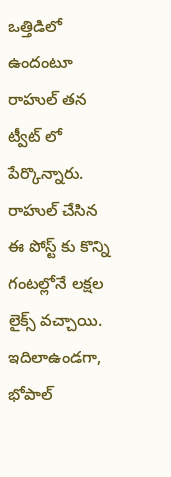ఒత్తిడిలో ఉందంటూ రాహుల్ తన ట్వీట్ లో పేర్కొన్నారు.
రాహుల్ చేసిన ఈ పోస్ట్ కు కొన్ని గంటల్లోనే లక్షల లైక్స్ వచ్చాయి. ఇదిలాఉండగా, భోపాల్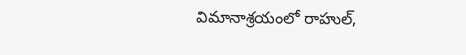విమానాశ్రయంలో రాహుల్,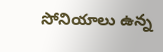సోనియాలు ఉన్న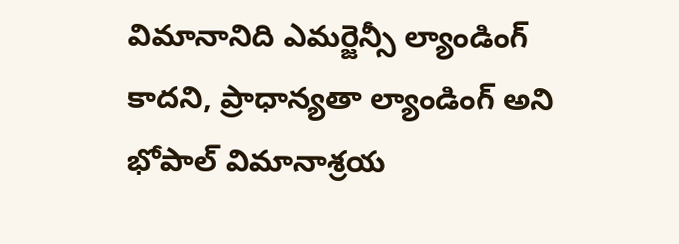విమానానిది ఎమర్జెన్సీ ల్యాండింగ్ కాదని, ప్రాధాన్యతా ల్యాండింగ్ అని భోపాల్ విమానాశ్రయ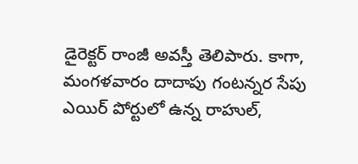డైరెక్టర్ రాంజీ అవస్తీ తెలిపారు. కాగా, మంగళవారం దాదాపు గంటన్నర సేపు ఎయిర్ పోర్టులో ఉన్న రాహుల్,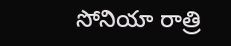సోనియా రాత్రి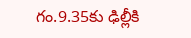గం.9.35కు ఢిల్లీకి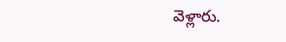వెళ్లారు.